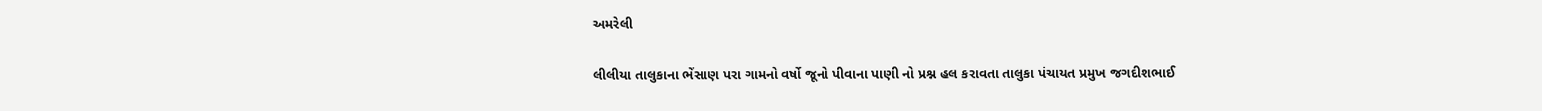અમરેલી

લીલીયા તાલુકાના ભેંસાણ પરા ગામનો વર્ષો જૂનો પીવાના પાણી નો પ્રશ્ન હલ કરાવતા તાલુકા પંચાયત પ્રમુખ જગદીશભાઈ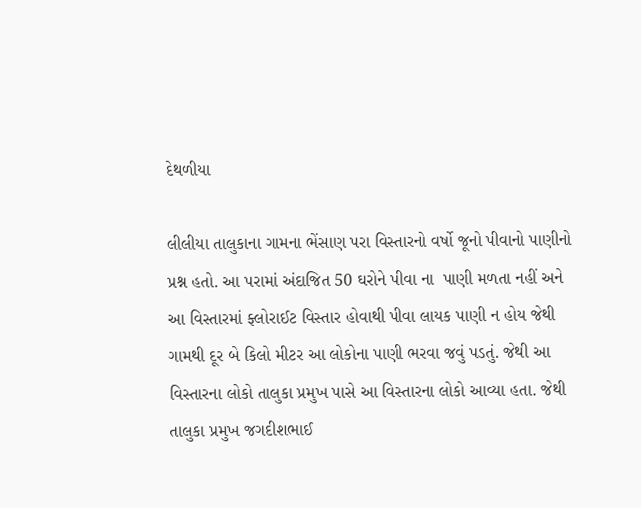દેથળીયા

લીલીયા તાલુકાના ગામના ભેંસાણ પરા વિસ્તારનો વર્ષો જૂનો પીવાનો પાણીનો પ્રશ્ન હતો. આ પરામાં અંદાજિત 50 ઘરોને પીવા ના  પાણી મળતા નહીં અને આ વિસ્તારમાં ફ્લોરાઈટ વિસ્તાર હોવાથી પીવા લાયક પાણી ન હોય જેથી ગામથી દૂર બે કિલો મીટર આ લોકોના પાણી ભરવા જવું પડતું. જેથી આ વિસ્તારના લોકો તાલુકા પ્રમુખ પાસે આ વિસ્તારના લોકો આવ્યા હતા. જેથી તાલુકા પ્રમુખ જગદીશભાઈ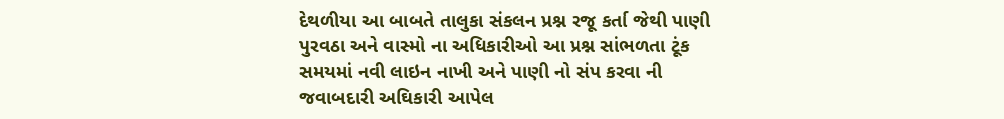દેથળીયા આ બાબતે તાલુકા સંકલન પ્રશ્ન રજૂ કર્તા જેથી પાણી પુરવઠા અને વાસ્મો ના અધિકારીઓ આ પ્રશ્ન સાંભળતા ટૂંક સમયમાં નવી લાઇન નાખી અને પાણી નો સંપ કરવા ની જવાબદારી અઘિકારી આપેલ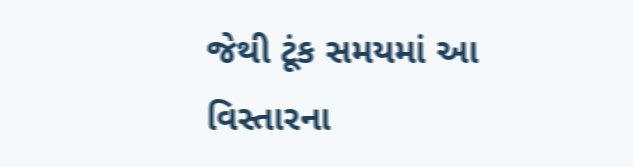જેથી ટૂંક સમયમાં આ વિસ્તારના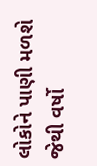લોકોને પાણી મળશે જેથી વર્ષો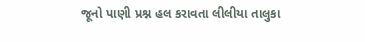જૂનો પાણી પ્રશ્ન હલ કરાવતા લીલીયા તાલુકા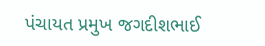પંચાયત પ્રમુખ જગદીશભાઈ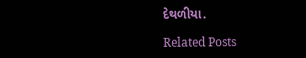દેથળીયા.

Related Posts